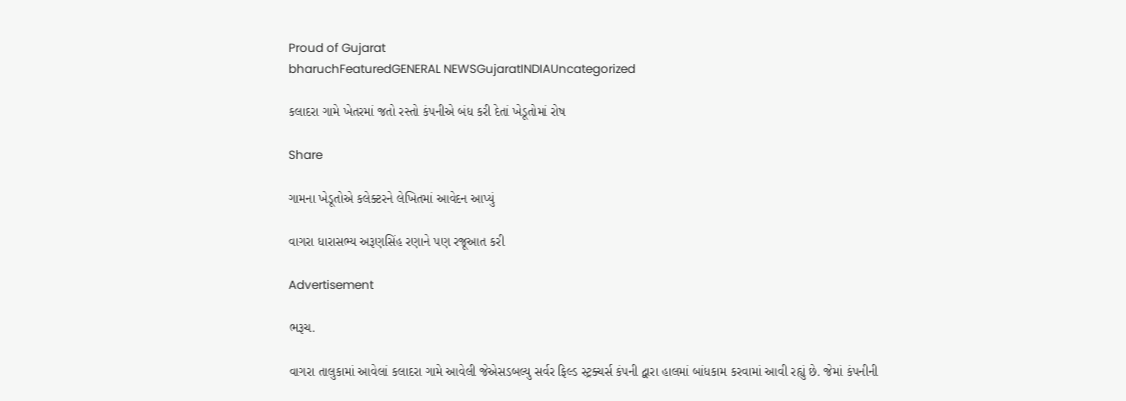Proud of Gujarat
bharuchFeaturedGENERAL NEWSGujaratINDIAUncategorized

કલાદરા ગામે ખેતરમાં જતો રસ્તો કંપનીએ બંધ કરી દેતાં ખેડૂતોમાં રોષ

Share

ગામના ખેડૂતોએ કલેક્ટરને લેખિતમાં આવેદન આપ્યું

વાગરા ધારાસભ્ય અરૂણસિંહ રણાને પણ રજૂઆત કરી

Advertisement

ભરૂચ.

વાગરા તાલુકામાં આવેલાં કલાદરા ગામે આવેલી જેએસડબલ્યુ સર્વર ફિલ્ડ સ્ટ્રક્ચર્સ કંપની દ્વારા હાલમાં બાંધકામ કરવામાં આવી રહ્યું છે. જેમાં કંપનીની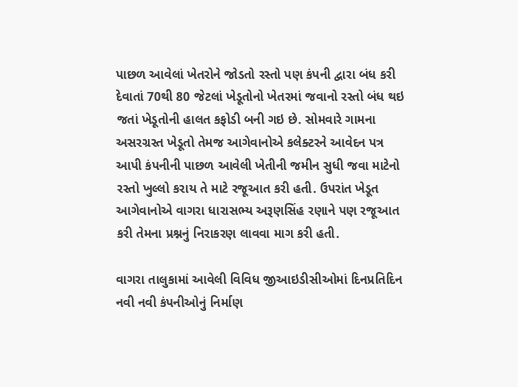પાછળ આવેલાં ખેતરોને જોડતો રસ્તો પણ કંપની દ્વારા બંધ કરી દેવાતાં 70થી 80 જેટલાં ખેડૂતોનો ખેતરમાં જવાનો રસ્તો બંધ થઇ જતાં ખેડૂતોની હાલત કફોડી બની ગઇ છે. સોમવારે ગામના અસરગ્રસ્ત ખેડૂતો તેમજ આગેવાનોએ કલેક્ટરને આવેદન પત્ર આપી કંપનીની પાછળ આવેલી ખેતીની જમીન સુધી જવા માટેનો રસ્તો ખુલ્લો કરાય તે માટે રજૂઆત કરી હતી. ઉપરાંત ખેડૂત આગેવાનોએ વાગરા ધારાસભ્ય અરૂણસિંહ રણાને પણ રજૂઆત કરી તેમના પ્રશ્નનું નિરાકરણ લાવવા માગ કરી હતી.

વાગરા તાલુકામાં આવેલી વિવિધ જીઆઇડીસીઓમાં દિનપ્રતિદિન નવી નવી કંપનીઓનું નિર્માણ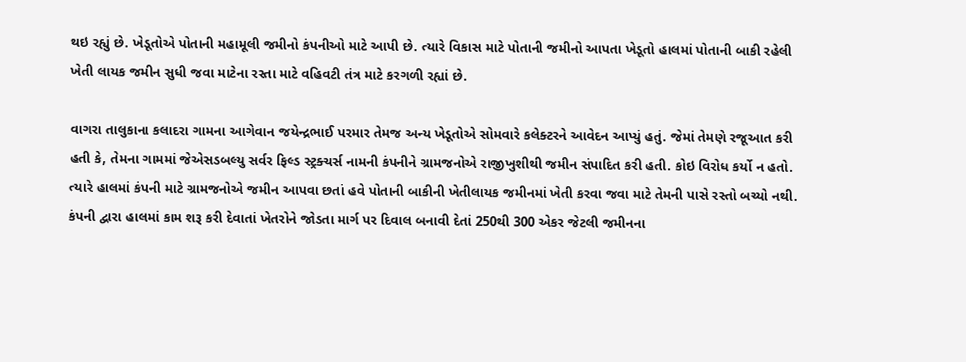થઇ રહ્યું છે. ખેડૂતોએ પોતાની મહામૂલી જમીનો કંપનીઓ માટે આપી છે. ત્યારે વિકાસ માટે પોતાની જમીનો આપતા ખેડૂતો હાલમાં પોતાની બાકી રહેલી ખેતી લાયક જમીન સુધી જવા માટેના રસ્તા માટે વહિવટી તંત્ર માટે કરગળી રહ્યાં છે.

વાગરા તાલુકાના કલાદરા ગામના આગેવાન જયેન્દ્રભાઈ પરમાર તેમજ અન્ય ખેડૂતોએ સોમવારે કલેક્ટરને આવેદન આપ્યું હતું. જેમાં તેમણે રજૂઆત કરી હતી કે, તેમના ગામમાં જેએસડબલ્યુ સર્વર ફિલ્ડ સ્ટ્રક્ચર્સ નામની કંપનીને ગ્રામજનોએ રાજીખુશીથી જમીન સંપાદિત કરી હતી. કોઇ વિરોધ કર્યો ન હતો. ત્યારે હાલમાં કંપની માટે ગ્રામજનોએ જમીન આપવા છતાં હવે પોતાની બાકીની ખેતીલાયક જમીનમાં ખેતી કરવા જવા માટે તેમની પાસે રસ્તો બચ્યો નથી. કંપની દ્વારા હાલમાં કામ શરૂ કરી દેવાતાં ખેતરોને જોડતા માર્ગ પર દિવાલ બનાવી દેતાં 250થી 300 એકર જેટલી જમીનના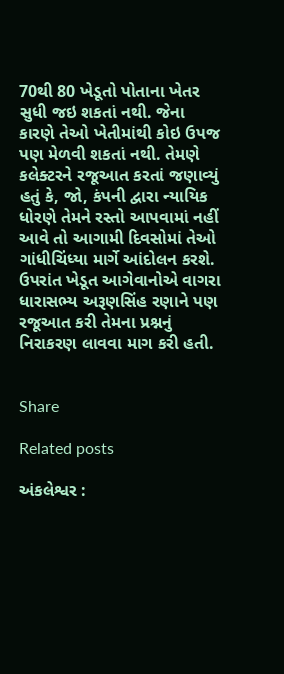70થી 80 ખેડૂતો પોતાના ખેતર સુધી જઇ શકતાં નથી. જેના કારણે તેઓ ખેતીમાંથી કોઇ ઉપજ પણ મેળવી શકતાં નથી. તેમણે કલેક્ટરને રજૂઆત કરતાં જણાવ્યું હતું કે, જો, કંપની દ્વારા ન્યાયિક ધોરણે તેમને રસ્તો આપવામાં નહીં આવે તો આગામી દિવસોમાં તેઓ ગાંધીચિંધ્યા માર્ગે આંદોલન કરશે. ઉપરાંત ખેડૂત આગેવાનોએ વાગરા ધારાસભ્ય અરૂણસિંહ રણાને પણ રજૂઆત કરી તેમના પ્રશ્નનું નિરાકરણ લાવવા માગ કરી હતી.


Share

Related posts

અંકલેશ્વર :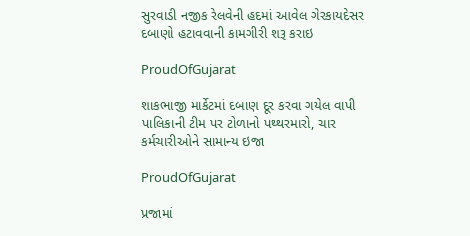સુરવાડી નજીક રેલવેની હદમાં આવેલ ગેરકાયદેસર દબાણો હટાવવાની કામગીરી શરૂ કરાઇ

ProudOfGujarat

શાકભાજી માર્કેટમાં દબાણ દૂર કરવા ગયેલ વાપી પાલિકાની ટીમ પર ટોળાનો પથ્થરમારો, ચાર કર્મચારીઓને સામાન્ય ઇજા

ProudOfGujarat

પ્રજામાં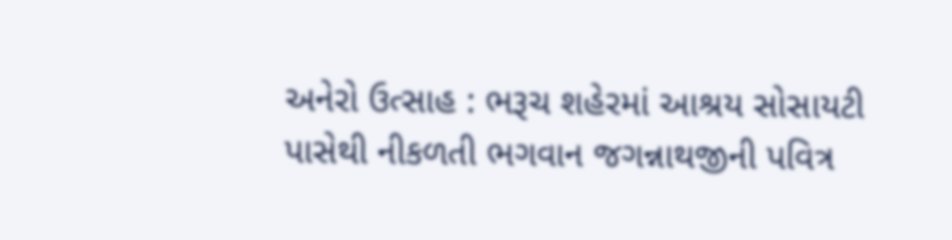અનેરો ઉત્સાહ : ભરૂચ શહેરમાં આશ્રય સોસાયટી પાસેથી નીકળતી ભગવાન જગન્નાથજીની પવિત્ર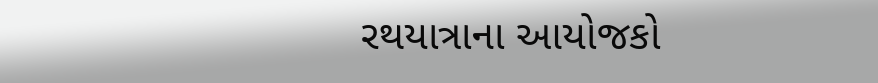રથયાત્રાના આયોજકો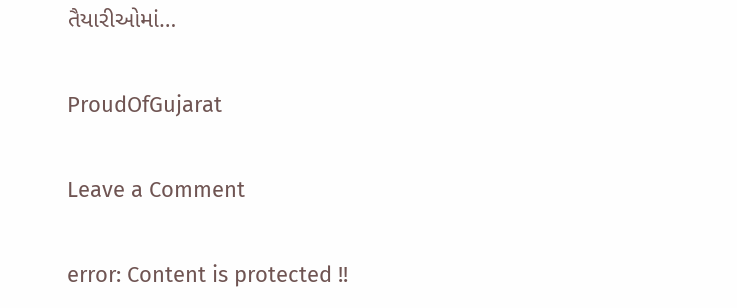તૈયારીઓમાં…

ProudOfGujarat

Leave a Comment

error: Content is protected !!